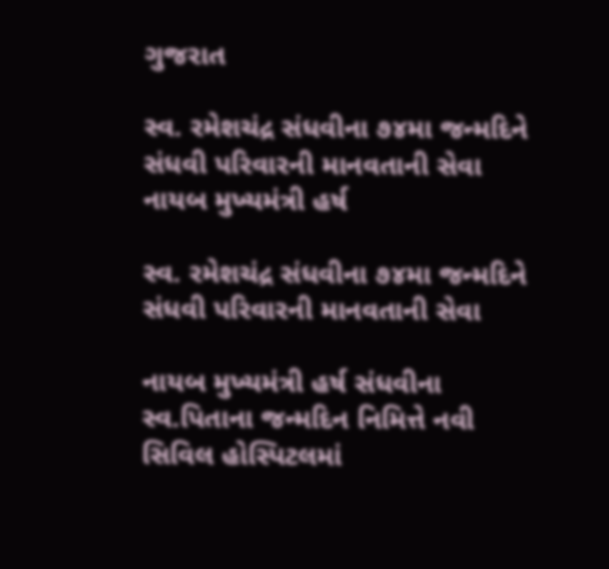ગુજરાત

સ્વ. રમેશચંદ્ર સંધવીના ૭૪મા જન્મદિને સંધવી પરિવારની માનવતાની સેવા નાયબ મુખ્યમંત્રી હર્ષ

સ્વ. રમેશચંદ્ર સંધવીના ૭૪મા જન્મદિને સંધવી પરિવારની માનવતાની સેવા

નાયબ મુખ્યમંત્રી હર્ષ સંધવીના સ્વ.પિતાના જન્મદિન નિમિત્તે નવી સિવિલ હોસ્પિટલમાં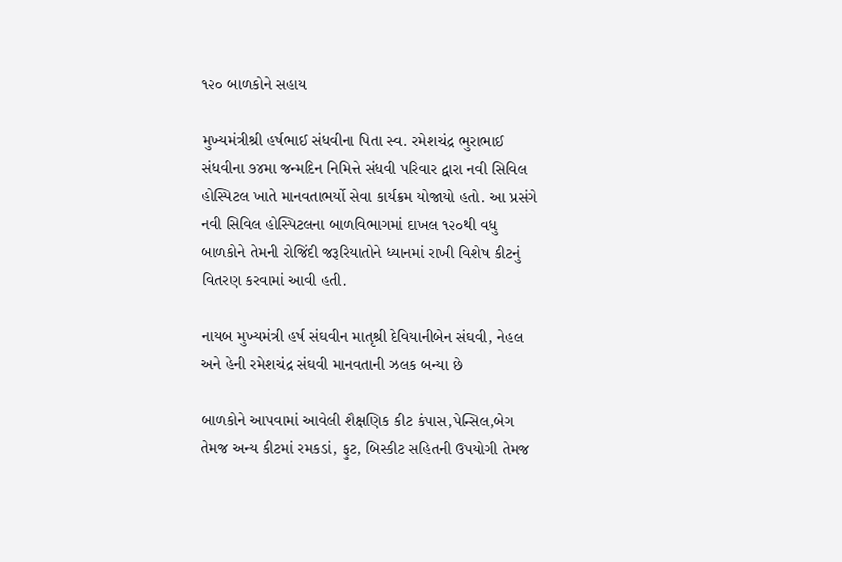૧૨૦ બાળકોને સહાય

મુખ્યમંત્રીશ્રી હર્ષભાઈ સંધવીના પિતા સ્વ. રમેશચંદ્ર ભુરાભાઈ સંધવીના ૭૪મા જન્મદિન નિમિત્તે સંધવી પરિવાર દ્વારા નવી સિવિલ હોસ્પિટલ ખાતે માનવતાભર્યો સેવા કાર્યક્રમ યોજાયો હતો. આ પ્રસંગે નવી સિવિલ હોસ્પિટલના બાળવિભાગમાં દાખલ ૧૨૦થી વધુ બાળકોને તેમની રોજિંદી જરૂરિયાતોને ધ્યાનમાં રાખી વિશેષ કીટનું વિતરણ કરવામાં આવી હતી.

નાયબ મુખ્યમંત્રી હર્ષ સંઘવીન માતૃશ્રી દેવિયાનીબેન સંઘવી, નેહલ અને હેની રમેશચંદ્ર સંઘવી માનવતાની ઝલક બન્યા છે

બાળકોને આપવામાં આવેલી શૈક્ષણિક કીટ કંપાસ,પેન્સિલ,બેગ તેમજ અન્ય કીટમાં રમકડાં, ફુટ, બિસ્કીટ સહિતની ઉપયોગી તેમજ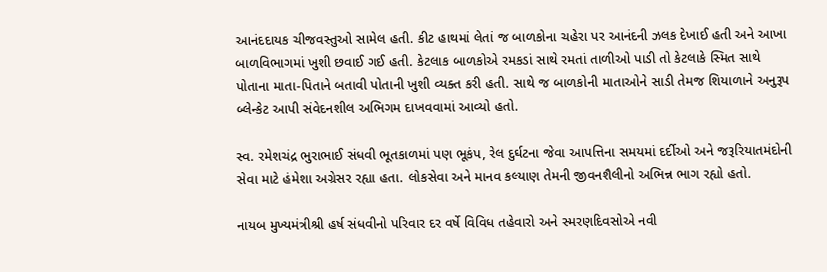આનંદદાયક ચીજવસ્તુઓ સામેલ હતી. કીટ હાથમાં લેતાં જ બાળકોના ચહેરા પર આનંદની ઝલક દેખાઈ હતી અને આખા બાળવિભાગમાં ખુશી છવાઈ ગઈ હતી. કેટલાક બાળકોએ રમકડાં સાથે રમતાં તાળીઓ પાડી તો કેટલાકે સ્મિત સાથે પોતાના માતા-પિતાને બતાવી પોતાની ખુશી વ્યક્ત કરી હતી. સાથે જ બાળકોની માતાઓને સાડી તેમજ શિયાળાને અનુરૂપ બ્લેન્કેટ આપી સંવેદનશીલ અભિગમ દાખવવામાં આવ્યો હતો.

સ્વ. રમેશચંદ્ર ભુરાભાઈ સંધવી ભૂતકાળમાં પણ ભૂકંપ, રેલ દુર્ઘટના જેવા આપત્તિના સમયમાં દર્દીઓ અને જરૂરિયાતમંદોની સેવા માટે હંમેશા અગ્રેસર રહ્યા હતા. લોકસેવા અને માનવ કલ્યાણ તેમની જીવનશૈલીનો અભિન્ન ભાગ રહ્યો હતો.

નાયબ મુખ્યમંત્રીશ્રી હર્ષ સંધવીનો પરિવાર દર વર્ષે વિવિધ તહેવારો અને સ્મરણદિવસોએ નવી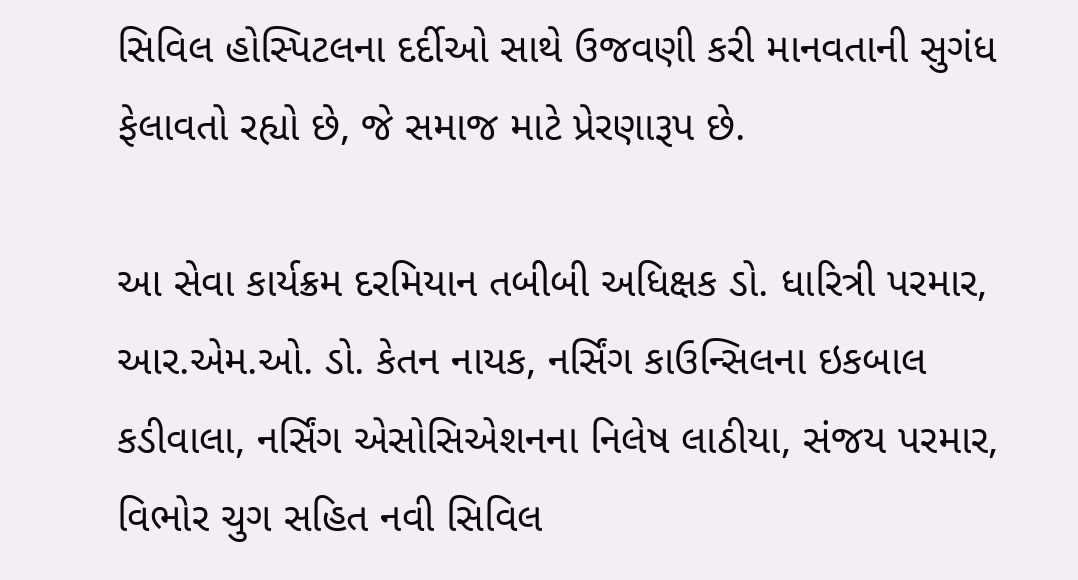સિવિલ હોસ્પિટલના દર્દીઓ સાથે ઉજવણી કરી માનવતાની સુગંધ ફેલાવતો રહ્યો છે, જે સમાજ માટે પ્રેરણારૂપ છે.

આ સેવા કાર્યક્રમ દરમિયાન તબીબી અધિક્ષક ડો. ધારિત્રી પરમાર, આર.એમ.ઓ. ડો. કેતન નાયક, નર્સિંગ કાઉન્સિલના ઇકબાલ કડીવાલા, નર્સિંગ એસોસિએશનના નિલેષ લાઠીયા, સંજય પરમાર, વિભોર ચુગ સહિત નવી સિવિલ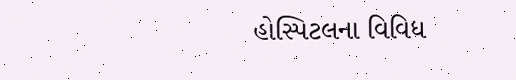હોસ્પિટલના વિવિધ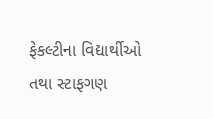ફેકલ્ટીના વિદ્યાર્થીઓ તથા સ્ટાફગણ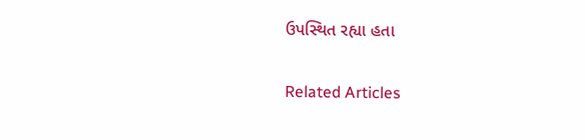ઉપસ્થિત રહ્યા હતા

Related Articles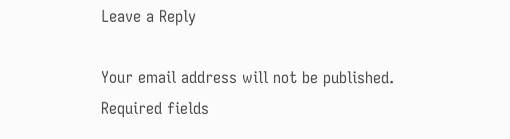Leave a Reply

Your email address will not be published. Required fields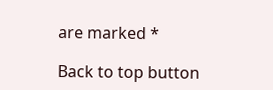are marked *

Back to top button